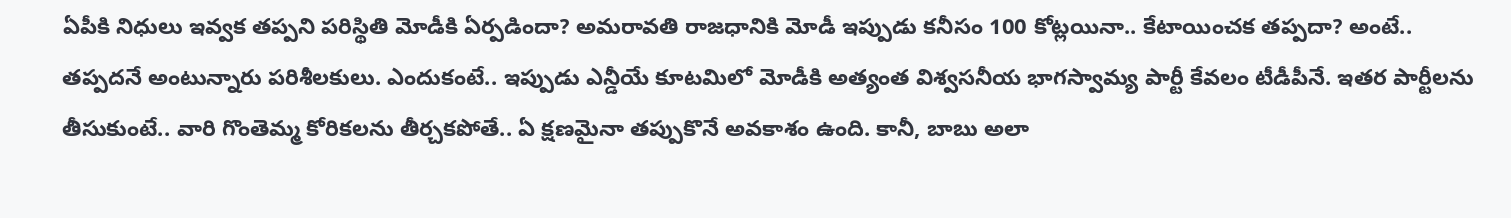ఏపీకి నిధులు ఇవ్వక తప్పని పరిస్థితి మోడీకి ఏర్పడిందా? అమరావతి రాజధానికి మోడీ ఇప్పుడు కనీసం 100 కోట్లయినా.. కేటాయించక తప్పదా? అంటే.. తప్పదనే అంటున్నారు పరిశీలకులు. ఎందుకంటే.. ఇప్పుడు ఎన్డీయే కూటమిలో మోడీకి అత్యంత విశ్వసనీయ భాగస్వామ్య పార్టీ కేవలం టీడీపీనే. ఇతర పార్టీలను తీసుకుంటే.. వారి గొంతెమ్మ కోరికలను తీర్చకపోతే.. ఏ క్షణమైనా తప్పుకొనే అవకాశం ఉంది. కానీ, బాబు అలా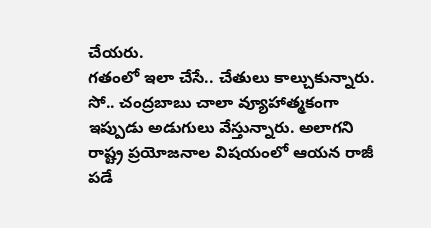చేయరు.
గతంలో ఇలా చేసే.. చేతులు కాల్చుకున్నారు. సో.. చంద్రబాబు చాలా వ్యూహాత్మకంగా ఇప్పుడు అడుగులు వేస్తున్నారు. అలాగని రాష్ట్ర ప్రయోజనాల విషయంలో ఆయన రాజీ పడే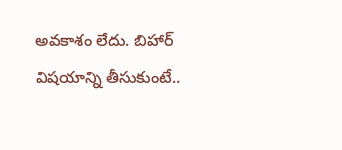అవకాశం లేదు. బిహార్ విషయాన్ని తీసుకుంటే..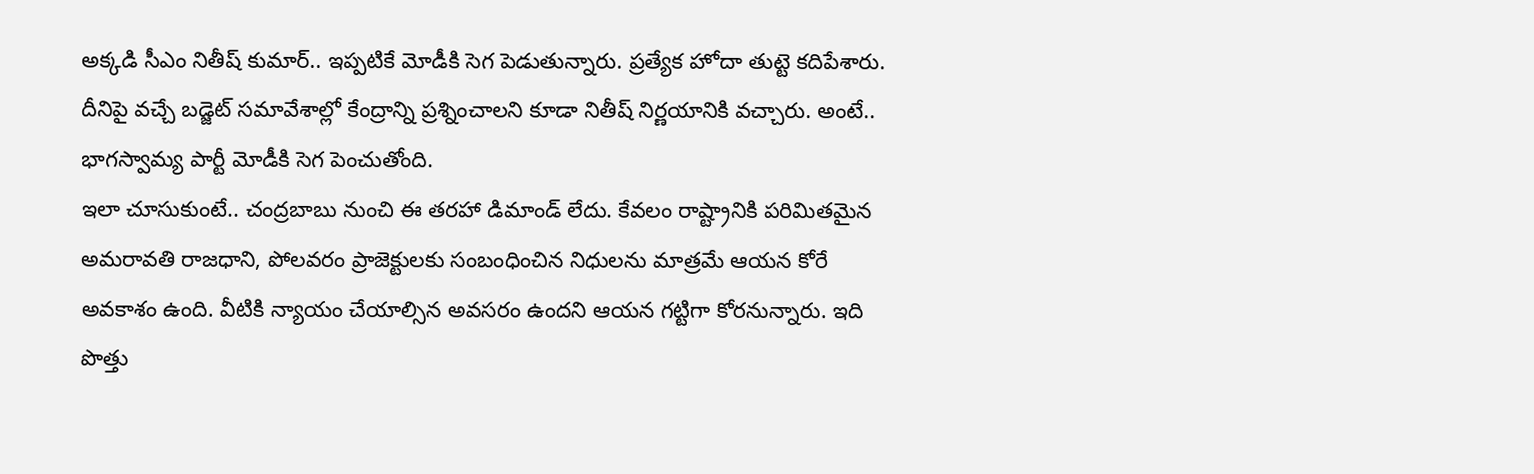అక్కడి సీఎం నితీష్ కుమార్.. ఇప్పటికే మోడీకి సెగ పెడుతున్నారు. ప్రత్యేక హోదా తుట్టె కదిపేశారు. దీనిపై వచ్చే బడ్జెట్ సమావేశాల్లో కేంద్రాన్ని ప్రశ్నించాలని కూడా నితీష్ నిర్ణయానికి వచ్చారు. అంటే.. భాగస్వామ్య పార్టీ మోడీకి సెగ పెంచుతోంది.
ఇలా చూసుకుంటే.. చంద్రబాబు నుంచి ఈ తరహా డిమాండ్ లేదు. కేవలం రాష్ట్రానికి పరిమితమైన అమరావతి రాజధాని, పోలవరం ప్రాజెక్టులకు సంబంధించిన నిధులను మాత్రమే ఆయన కోరే అవకాశం ఉంది. వీటికి న్యాయం చేయాల్సిన అవసరం ఉందని ఆయన గట్టిగా కోరనున్నారు. ఇది పొత్తు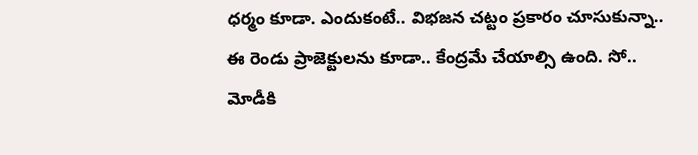ధర్మం కూడా. ఎందుకంటే.. విభజన చట్టం ప్రకారం చూసుకున్నా.. ఈ రెండు ప్రాజెక్టులను కూడా.. కేంద్రమే చేయాల్సి ఉంది. సో.. మోడీకి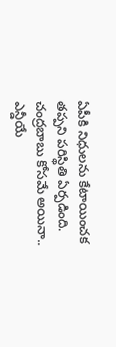ఏపీకి నిధులను కేటాయించక తప్పని పరిస్థితి ఏర్పడింది.
చంద్రబాబు కోసమే అయినా.. ఎన్డీయే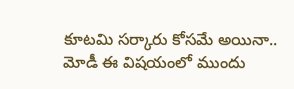కూటమి సర్కారు కోసమే అయినా.. మోడీ ఈ విషయంలో ముందు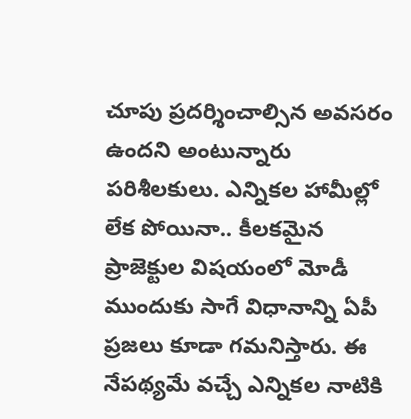చూపు ప్రదర్శించాల్సిన అవసరం ఉందని అంటున్నారు పరిశీలకులు. ఎన్నికల హామీల్లో లేక పోయినా.. కీలకమైన ప్రాజెక్టుల విషయంలో మోడీ ముందుకు సాగే విధానాన్ని ఏపీ ప్రజలు కూడా గమనిస్తారు. ఈ నేపథ్యమే వచ్చే ఎన్నికల నాటికి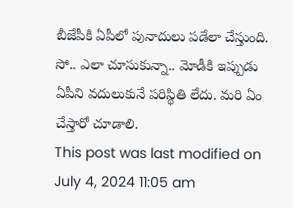బీజేపీకి ఏపీలో పునాదులు పడేలా చేస్తుంది. సో.. ఎలా చూసుకున్నా.. మోడీకి ఇప్పుడు ఏపీని వదులుకునే పరిస్థితి లేదు. మరి ఏం చేస్తారో చూడాలి.
This post was last modified on July 4, 2024 11:05 am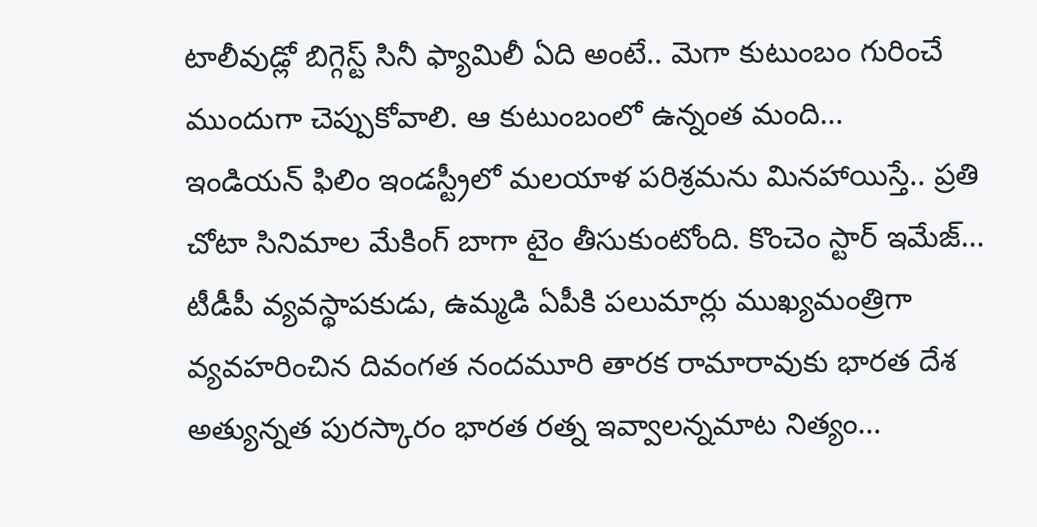టాలీవుడ్లో బిగ్గెస్ట్ సినీ ఫ్యామిలీ ఏది అంటే.. మెగా కుటుంబం గురించే ముందుగా చెప్పుకోవాలి. ఆ కుటుంబంలో ఉన్నంత మంది…
ఇండియన్ ఫిలిం ఇండస్ట్రీలో మలయాళ పరిశ్రమను మినహాయిస్తే.. ప్రతి చోటా సినిమాల మేకింగ్ బాగా టైం తీసుకుంటోంది. కొంచెం స్టార్ ఇమేజ్…
టీడీపీ వ్యవస్థాపకుడు, ఉమ్మడి ఏపీకి పలుమార్లు ముఖ్యమంత్రిగా వ్యవహరించిన దివంగత నందమూరి తారక రామారావుకు భారత దేశ అత్యున్నత పురస్కారం భారత రత్న ఇవ్వాలన్నమాట నిత్యం…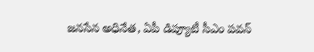జనసేన అధినేత, ఏపీ డిప్యూటీ సీఎం పవన్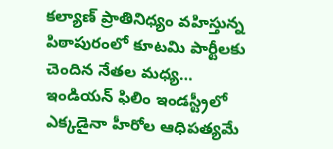కల్యాణ్ ప్రాతినిధ్యం వహిస్తున్న పిఠాపురంలో కూటమి పార్టీలకు చెందిన నేతల మధ్య…
ఇండియన్ ఫిలిం ఇండస్ట్రీలో ఎక్కడైనా హీరోల ఆధిపత్యమే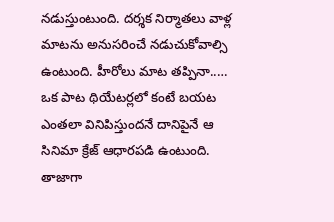నడుస్తుంటుంది. దర్శక నిర్మాతలు వాళ్ల మాటను అనుసరించే నడుచుకోవాల్సి ఉంటుంది. హీరోలు మాట తప్పినా..…
ఒక పాట థియేటర్లలో కంటే బయట ఎంతలా వినిపిస్తుందనే దానిపైనే ఆ సినిమా క్రేజ్ ఆధారపడి ఉంటుంది. తాజాగా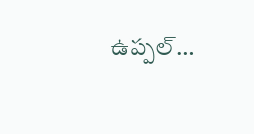ఉప్పల్…